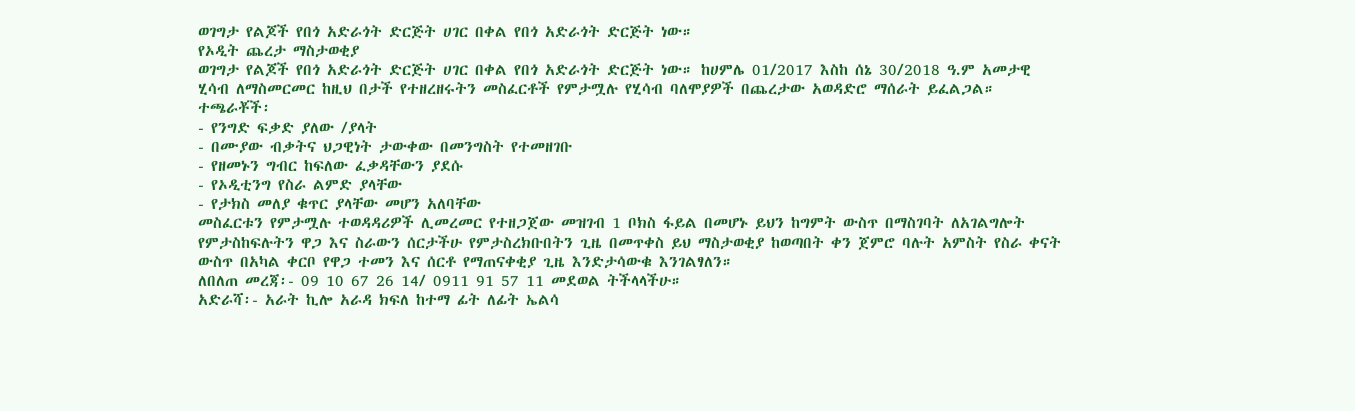ወገግታ የልጆች የበጎ አድራጎት ድርጅት ሀገር በቀል የበጎ አድራጎት ድርጅት ነው።
የኦዲት ጨረታ ማስታወቂያ
ወገግታ የልጆች የበጎ አድራጎት ድርጅት ሀገር በቀል የበጎ አድራጎት ድርጅት ነው። ከሀምሌ 01/2017 እስከ ሰኔ 30/2018 ዓ.ም አመታዊ ሂሳብ ለማስመርመር ከዚህ በታች የተዘረዘሩትን መስፈርቶች የምታሟሉ የሂሳብ ባለሞያዎች በጨረታው አወዳድሮ ማሰራት ይፈልጋል።
ተጫራቾች፡
- የንግድ ፍቃድ ያለው /ያላት
- በሙያው ብቃትና ህጋዊነት ታውቀው በመንግስት የተመዘገቡ
- የዘመኑን ግብር ከፍለው ፈቃዳቸውን ያደሱ
- የኦዲቲንግ የስራ ልምድ ያላቸው
- የታክስ መለያ ቁጥር ያላቸው መሆን አለባቸው
መስፈርቱን የምታሟሉ ተወዳዳሪዎች ሊመረመር የተዘጋጀው መዝገብ 1 ቦክስ ፋይል በመሆኑ ይህን ከግምት ውስጥ በማስገባት ለአገልግሎት የምታስከፍሉትን ዋጋ እና ስራውን ሰርታችሁ የምታስረክቡበትን ጊዜ በመጥቀስ ይህ ማስታወቂያ ከወጣበት ቀን ጀምሮ ባሉት አምስት የስራ ቀናት ውስጥ በአካል ቀርቦ የዋጋ ተመን እና ሰርቶ የማጠናቀቂያ ጊዜ እንድታሳውቁ እንገልፃለን።
ለበለጠ መረጃ፡- 09 10 67 26 14/ 0911 91 57 11 መደወል ትችላላችሁ።
አድራሻ፡- አራት ኪሎ አራዳ ክፍለ ከተማ ፊት ለፊት ኤልሳ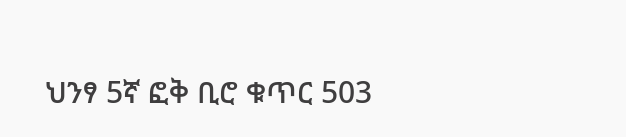ህንፃ 5ኛ ፎቅ ቢሮ ቁጥር 503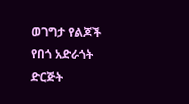ወገግታ የልጆች የበጎ አድራጎት ድርጅት